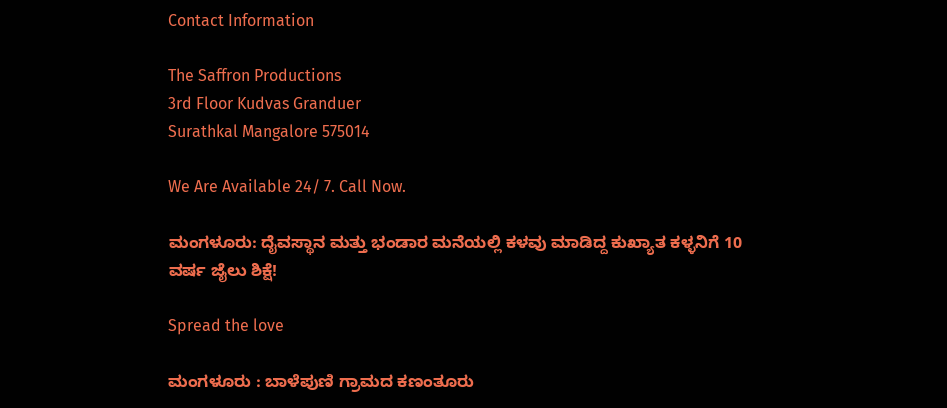Contact Information

The Saffron Productions
3rd Floor Kudvas Granduer
Surathkal Mangalore 575014

We Are Available 24/ 7. Call Now.

ಮಂಗಳೂರು: ದೈವಸ್ಥಾನ ಮತ್ತು ಭಂಡಾರ ಮನೆಯಲ್ಲಿ ಕಳವು ಮಾಡಿದ್ದ ಕುಖ್ಯಾತ ಕಳ್ಳನಿಗೆ 10 ವರ್ಷ ಜೈಲು ಶಿಕ್ಷೆ!

Spread the love

ಮಂಗಳೂರು : ಬಾಳೆಪುಣಿ ಗ್ರಾಮದ ಕಣಂತೂರು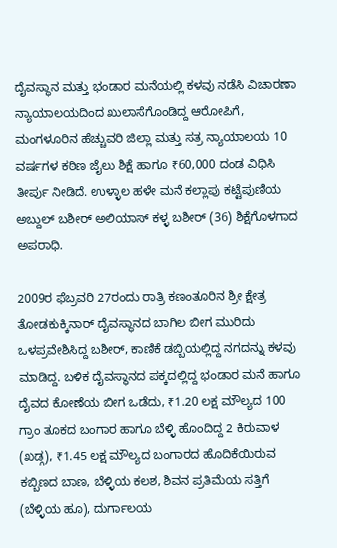ದೈವಸ್ಥಾನ ಮತ್ತು ಭಂಡಾರ ಮನೆಯಲ್ಲಿ ಕಳವು ನಡೆಸಿ ವಿಚಾರಣಾ ನ್ಯಾಯಾಲಯದಿಂದ ಖುಲಾಸೆಗೊಂಡಿದ್ದ ಆರೋಪಿಗೆ, ಮಂಗಳೂರಿನ ಹೆಚ್ಚುವರಿ ಜಿಲ್ಲಾ ಮತ್ತು ಸತ್ರ ನ್ಯಾಯಾಲಯ 10 ವರ್ಷಗಳ ಕಠಿಣ ಜೈಲು ಶಿಕ್ಷೆ ಹಾಗೂ ₹60,000 ದಂಡ ವಿಧಿಸಿ ತೀರ್ಪು ನೀಡಿದೆ. ಉಳ್ಳಾಲ ಹಳೇ ಮನೆ ಕಲ್ಲಾಪು ಕಟ್ಟೆಪುಣಿಯ ಅಬ್ದುಲ್ ಬಶೀರ್ ಅಲಿಯಾಸ್ ಕಳ್ಳ ಬಶೀರ್ (36) ಶಿಕ್ಷೆಗೊಳಗಾದ ಅಪರಾಧಿ.

2009ರ ಫೆಬ್ರವರಿ 27ರಂದು ರಾತ್ರಿ ಕಣಂತೂರಿನ ಶ್ರೀ ಕ್ಷೇತ್ರ ತೋಡಕುಕ್ಕಿನಾರ್ ದೈವಸ್ಥಾನದ ಬಾಗಿಲ ಬೀಗ ಮುರಿದು ಒಳಪ್ರವೇಶಿಸಿದ್ದ ಬಶೀರ್, ಕಾಣಿಕೆ ಡಬ್ಬಿಯಲ್ಲಿದ್ದ ನಗದನ್ನು ಕಳವು ಮಾಡಿದ್ದ. ಬಳಿಕ ದೈವಸ್ಥಾನದ ಪಕ್ಕದಲ್ಲಿದ್ದ ಭಂಡಾರ ಮನೆ ಹಾಗೂ ದೈವದ ಕೋಣೆಯ ಬೀಗ ಒಡೆದು, ₹1.20 ಲಕ್ಷ ಮೌಲ್ಯದ 100 ಗ್ರಾಂ ತೂಕದ ಬಂಗಾರ ಹಾಗೂ ಬೆಳ್ಳಿ ಹೊಂದಿದ್ದ 2 ಕಿರುವಾಳ (ಖಡ್ಗ), ₹1.45 ಲಕ್ಷ ಮೌಲ್ಯದ ಬಂಗಾರದ ಹೊದಿಕೆಯಿರುವ ಕಬ್ಬಿಣದ ಬಾಣ, ಬೆಳ್ಳಿಯ ಕಲಶ, ಶಿವನ ಪ್ರತಿಮೆಯ ಸತ್ತಿಗೆ (ಬೆಳ್ಳಿಯ ಹೂ), ದುರ್ಗಾಲಯ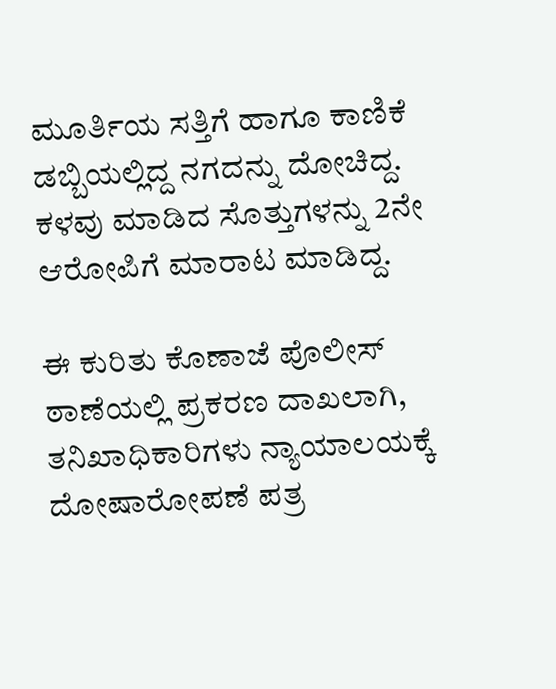ಮೂರ್ತಿಯ ಸತ್ತಿಗೆ ಹಾಗೂ ಕಾಣಿಕೆ ಡಬ್ಬಿಯಲ್ಲಿದ್ದ ನಗದನ್ನು ದೋಚಿದ್ದ. ಕಳವು ಮಾಡಿದ ಸೊತ್ತುಗಳನ್ನು 2ನೇ ಆರೋಪಿಗೆ ಮಾರಾಟ ಮಾಡಿದ್ದ.

ಈ ಕುರಿತು ಕೊಣಾಜೆ ಪೊಲೀಸ್ ಠಾಣೆಯಲ್ಲಿ ಪ್ರಕರಣ ದಾಖಲಾಗಿ, ತನಿಖಾಧಿಕಾರಿಗಳು ನ್ಯಾಯಾಲಯಕ್ಕೆ ದೋಷಾರೋಪಣೆ ಪತ್ರ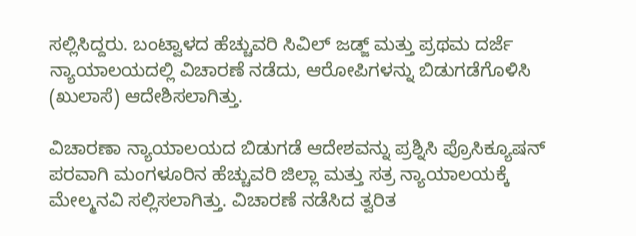ಸಲ್ಲಿಸಿದ್ದರು. ಬಂಟ್ವಾಳದ ಹೆಚ್ಚುವರಿ ಸಿವಿಲ್ ಜಡ್ಜ್ ಮತ್ತು ಪ್ರಥಮ ದರ್ಜೆ ನ್ಯಾಯಾಲಯದಲ್ಲಿ ವಿಚಾರಣೆ ನಡೆದು, ಆರೋಪಿಗಳನ್ನು ಬಿಡುಗಡೆಗೊಳಿಸಿ (ಖುಲಾಸೆ) ಆದೇಶಿಸಲಾಗಿತ್ತು.

ವಿಚಾರಣಾ ನ್ಯಾಯಾಲಯದ ಬಿಡುಗಡೆ ಆದೇಶವನ್ನು ಪ್ರಶ್ನಿಸಿ ಪ್ರೊಸಿಕ್ಯೂಷನ್ ಪರವಾಗಿ ಮಂಗಳೂರಿನ ಹೆಚ್ಚುವರಿ ಜಿಲ್ಲಾ ಮತ್ತು ಸತ್ರ ನ್ಯಾಯಾಲಯಕ್ಕೆ ಮೇಲ್ಮನವಿ ಸಲ್ಲಿಸಲಾಗಿತ್ತು. ವಿಚಾರಣೆ ನಡೆಸಿದ ತ್ವರಿತ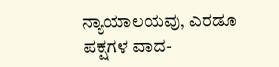ನ್ಯಾಯಾಲಯವು, ಎರಡೂ ಪಕ್ಷಗಳ ವಾದ-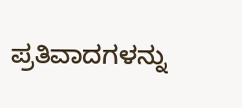ಪ್ರತಿವಾದಗಳನ್ನು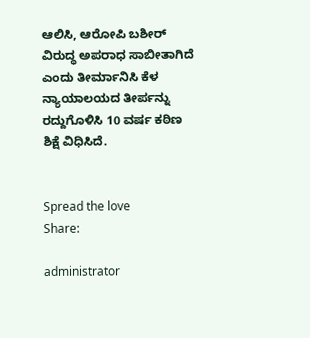ಆಲಿಸಿ, ಆರೋಪಿ ಬಶೀರ್ ವಿರುದ್ಧ ಅಪರಾಧ ಸಾಬೀತಾಗಿದೆ ಎಂದು ತೀರ್ಮಾನಿಸಿ ಕೆಳ ನ್ಯಾಯಾಲಯದ ತೀರ್ಪನ್ನು ರದ್ದುಗೊಳಿಸಿ 10 ವರ್ಷ ಕಠಿಣ ಶಿಕ್ಷೆ ವಿಧಿಸಿದೆ.


Spread the love
Share:

administrator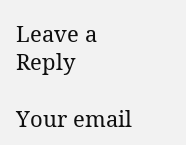Leave a Reply

Your email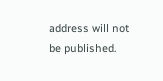address will not be published.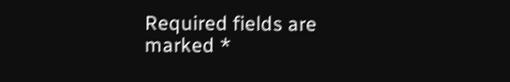Required fields are marked *